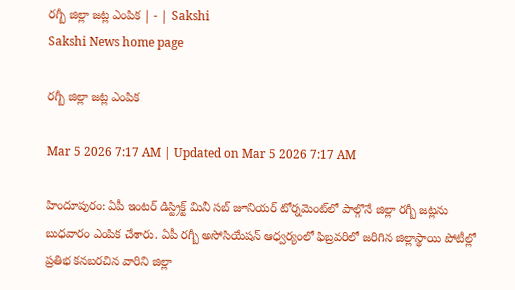రగ్బీ జిల్లా జట్ల ఎంపిక | - | Sakshi
Sakshi News home page

రగ్బీ జిల్లా జట్ల ఎంపిక

Mar 5 2026 7:17 AM | Updated on Mar 5 2026 7:17 AM

హిందూపురం: ఏపీ ఇంటర్‌ డిస్ట్రిక్ట్‌ మినీ సబ్‌ జూనియర్‌ టోర్నమెంట్‌లో పాల్గొనే జిల్లా రగ్బీ జట్లను బుధవారం ఎంపిక చేశారు. ఏపీ రగ్బీ అసోసియేషన్‌ ఆధ్వర్యంలో ఫిబ్రవరిలో జరిగిన జిల్లాస్థాయి పోటీల్లో ప్రతిభ కనబరచిన వారిని జిల్లా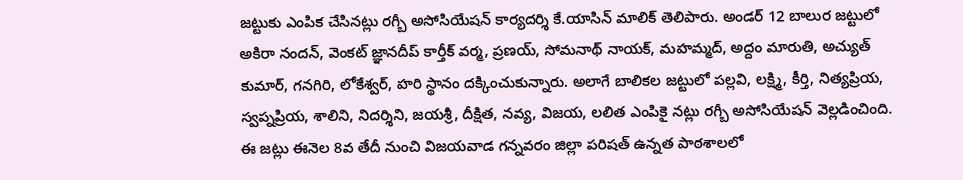జట్టుకు ఎంపిక చేసినట్లు రగ్బీ అసోసియేషన్‌ కార్యదర్శి కే.యాసిన్‌ మాలిక్‌ తెలిపారు. అండర్‌ 12 బాలుర జట్టులో అకిరా నందన్‌, వెంకట్‌ జ్ఞానదీప్‌ కార్తీక్‌ వర్మ, ప్రణయ్‌, సోమనాథ్‌ నాయక్‌, మహమ్మద్‌, అద్దం మారుతి, అచ్యుత్‌ కుమార్‌, గనగిరి, లోకేశ్వర్‌, హరి స్థానం దక్కించుకున్నారు. అలాగే బాలికల జట్టులో పల్లవి, లక్ష్మి, కీర్తి, నిత్యప్రియ, స్వప్నప్రియ, శాలిని, నిదర్శిని, జయశ్రీ, దీక్షిత, నవ్య, విజయ, లలిత ఎంపికై నట్లు రగ్బీ అసోసియేషన్‌ వెల్లడించింది. ఈ జట్లు ఈనెల 8వ తేదీ నుంచి విజయవాడ గన్నవరం జిల్లా పరిషత్‌ ఉన్నత పాఠశాలలో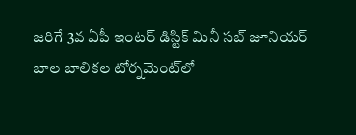జరిగే 3వ ఏపీ ఇంటర్‌ డిస్టిక్‌ మినీ సబ్‌ జూనియర్‌ బాల బాలికల టోర్నమెంట్‌లో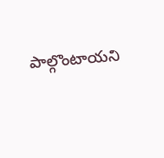పాల్గొంటాయని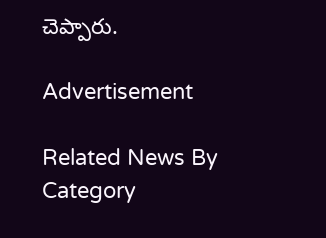చెప్పారు.

Advertisement

Related News By Category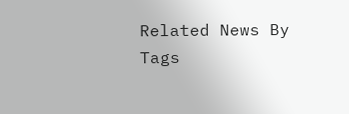Related News By Tags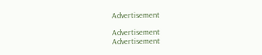Advertisement

Advertisement
Advertisement